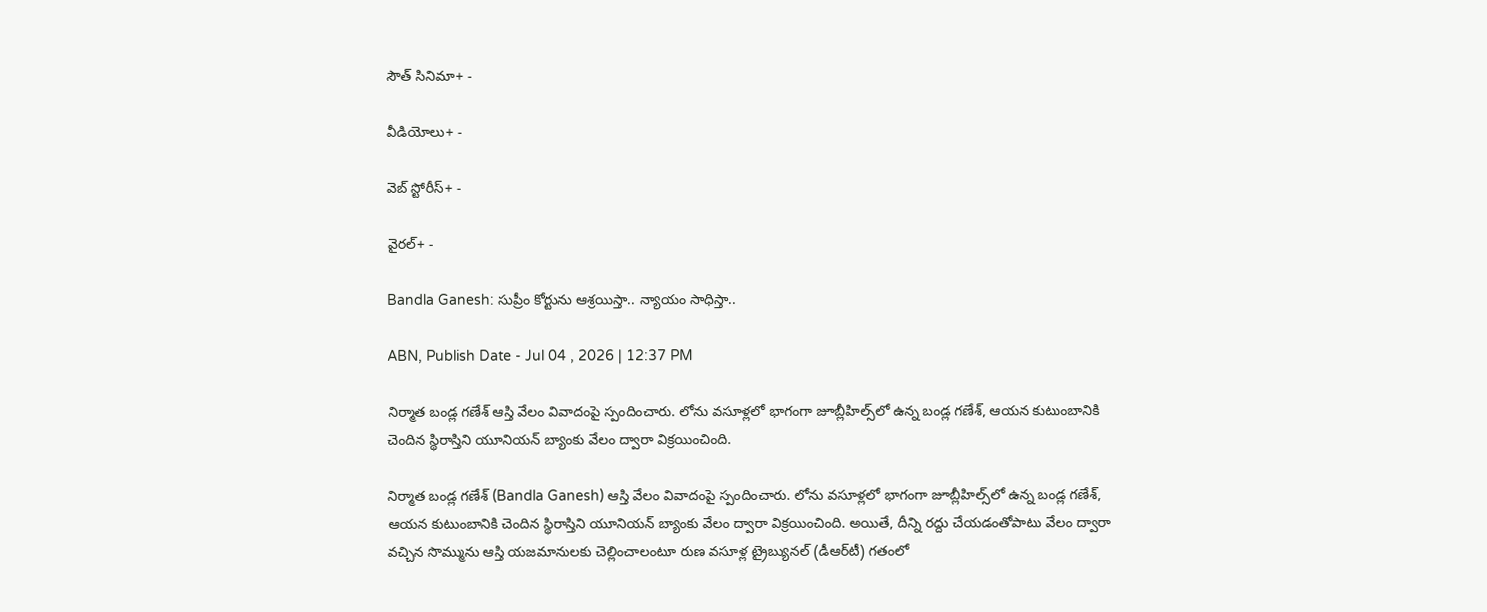సౌత్ సినిమా+ -

వీడియోలు+ -

వెబ్ స్టోరీస్+ -

వైరల్+ -

Bandla Ganesh: సుప్రీం కోర్టును ఆశ్రయిస్తా.. న్యాయం సాధిస్తా..

ABN, Publish Date - Jul 04 , 2026 | 12:37 PM

నిర్మాత బండ్ల గణేశ్‌ ఆస్తి వేలం వివాదంపై స్పందించారు. లోను వసూళ్లలో భాగంగా జూబ్లీహిల్స్‌లో ఉన్న బండ్ల గణేశ్‌, ఆయన కుటుంబానికి చెందిన స్థిరాస్తిని యూనియన్‌ బ్యాంకు వేలం ద్వారా విక్రయించింది.

నిర్మాత బండ్ల గణేశ్‌ (Bandla Ganesh) ఆస్తి వేలం వివాదంపై స్పందించారు. లోను వసూళ్లలో భాగంగా జూబ్లీహిల్స్‌లో ఉన్న బండ్ల గణేశ్‌, ఆయన కుటుంబానికి చెందిన స్థిరాస్తిని యూనియన్‌ బ్యాంకు వేలం ద్వారా విక్రయించింది. అయితే, దీన్ని రద్దు చేయడంతోపాటు వేలం ద్వారా వచ్చిన సొమ్మును ఆస్తి యజమానులకు చెల్లించాలంటూ రుణ వసూళ్ల ట్రైబ్యునల్‌ (డీఆర్‌టీ) గతంలో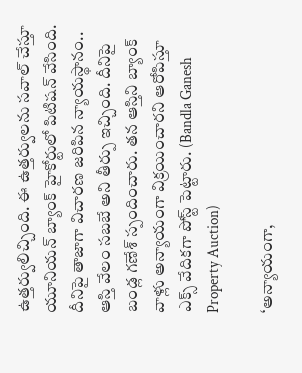ఉత్తర్వులిచ్చింది. ఈ ఉత్తర్వులను సవాల్‌ చేస్తూ యూనియన్‌ బ్యాంక్‌ హైకోర్టులో పిటిషన్‌ వేసింది. దీనిపై తాజాగా విచారణ జరిపిన న్యాయస్థానం.. ఆస్తి వేలం సబబే అని తీర్పు ఇచ్చింది. దీనిపై బండ్ల గణేశ్‌ స్పందించారు. తన ఆస్తిని బ్యాంక్‌ వాళ్లు అన్యాయంగా విక్రయించారని ఆరోపిస్తూ ఎక్స్‌ వేదికగా పోస్ట్‌ పెట్టారు. (Bandla Ganesh Property Auction)

‘అన్యాయంగా,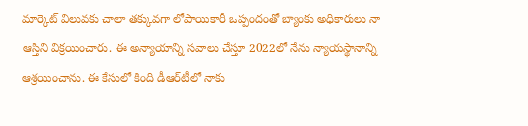మార్కెట్‌ విలువకు చాలా తక్కువగా లోపాయికారీ ఒప్పందంతో బ్యాంకు అధికారులు నా ఆస్తిని విక్రయించారు. ఈ అన్యాయాన్ని సవాలు చేస్తూ 2022లో నేను న్యాయస్థానాన్ని ఆశ్రయించాను. ఈ కేసులో కింది డీఆర్‌టీలో నాకు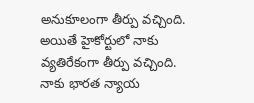అనుకూలంగా తీర్పు వచ్చింది. అయితే హైకోర్టులో నాకు వ్యతిరేకంగా తీర్పు వచ్చింది. నాకు భారత న్యాయ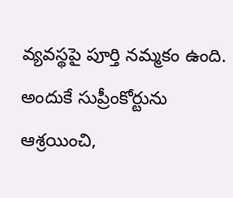వ్యవస్థపై పూర్తి నమ్మకం ఉంది. అందుకే సుప్రీంకోర్టును ఆశ్రయించి,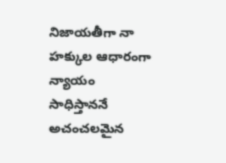నిజాయతీగా నా హక్కుల ఆధారంగా న్యాయం సాధిస్తాననే అచంచలమైన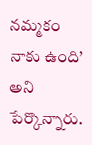నమ్మకం నాకు ఉంది’ అని పేర్కొన్నారు.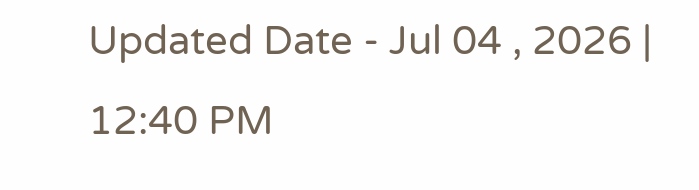Updated Date - Jul 04 , 2026 | 12:40 PM